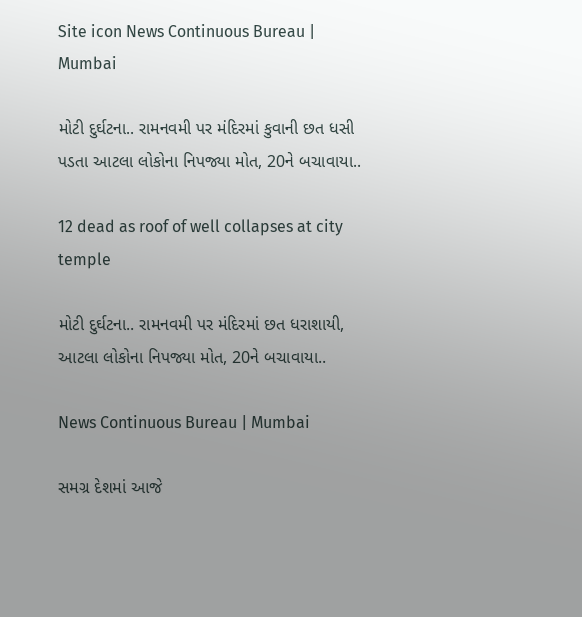Site icon News Continuous Bureau | Mumbai

મોટી દુર્ઘટના.. રામનવમી પર મંદિરમાં કુવાની છત ધસી પડતા આટલા લોકોના નિપજ્યા મોત, 20ને બચાવાયા..

12 dead as roof of well collapses at city temple

મોટી દુર્ઘટના.. રામનવમી પર મંદિરમાં છત ધરાશાયી, આટલા લોકોના નિપજ્યા મોત, 20ને બચાવાયા..

News Continuous Bureau | Mumbai

સમગ્ર દેશમાં આજે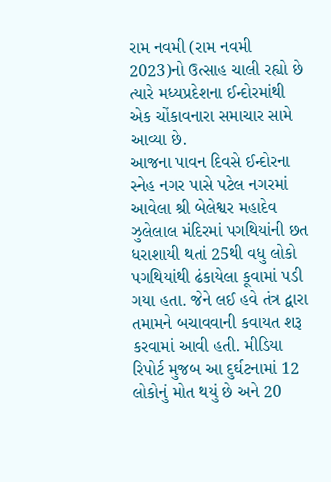રામ નવમી (રામ નવમી 2023)નો ઉત્સાહ ચાલી રહ્યો છે ત્યારે મધ્યપ્રદેશના ઈન્દોરમાંથી એક ચોંકાવનારા સમાચાર સામે આવ્યા છે.
આજના પાવન દિવસે ઈન્દોરના સ્નેહ નગર પાસે પટેલ નગરમાં આવેલા શ્રી બેલેશ્વર મહાદેવ ઝુલેલાલ મંદિરમાં પગથિયાંની છત ધરાશાયી થતાં 25થી વધુ લોકો પગથિયાંથી ઢંકાયેલા કૂવામાં પડી ગયા હતા. જેને લઈ હવે તંત્ર દ્વારા તમામને બચાવવાની કવાયત શરૂ કરવામાં આવી હતી. મીડિયા રિપોર્ટ મુજબ આ દુર્ઘટનામાં 12 લોકોનું મોત થયું છે અને 20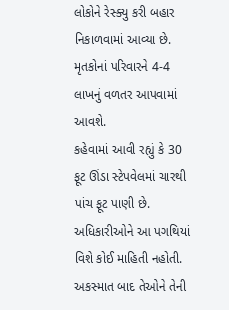લોકોને રેસ્ક્યુ કરી બહાર નિકાળવામાં આવ્યા છે. મૃતકોનાં પરિવારને 4-4 લાખનું વળતર આપવામાં આવશે.
કહેવામાં આવી રહ્યું કે 30 ફૂટ ઊંડા સ્ટેપવેલમાં ચારથી પાંચ ફૂટ પાણી છે. અધિકારીઓને આ પગથિયાં વિશે કોઈ માહિતી નહોતી. અકસ્માત બાદ તેઓને તેની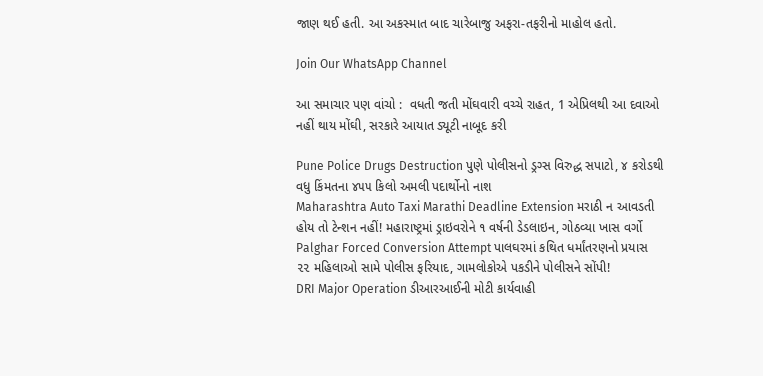જાણ થઈ હતી. આ અકસ્માત બાદ ચારેબાજુ અફરા-તફરીનો માહોલ હતો.

Join Our WhatsApp Channel

આ સમાચાર પણ વાંચો :  વધતી જતી મોંઘવારી વચ્ચે રાહત, 1 એપ્રિલથી આ દવાઓ નહીં થાય મોંઘી, સરકારે આયાત ડ્યૂટી નાબૂદ કરી

Pune Police Drugs Destruction પુણે પોલીસનો ડ્રગ્સ વિરુદ્ધ સપાટો, ૪ કરોડથી વધુ કિંમતના ૪૫૫ કિલો અમલી પદાર્થોનો નાશ
Maharashtra Auto Taxi Marathi Deadline Extension મરાઠી ન આવડતી હોય તો ટેન્શન નહીં! મહારાષ્ટ્રમાં ડ્રાઇવરોને ૧ વર્ષની ડેડલાઇન, ગોઠવ્યા ખાસ વર્ગો
Palghar Forced Conversion Attempt પાલઘરમાં કથિત ધર્માંતરણનો પ્રયાસ ૨૨ મહિલાઓ સામે પોલીસ ફરિયાદ, ગામલોકોએ પકડીને પોલીસને સોંપી!
DRI Major Operation ડીઆરઆઈની મોટી કાર્યવાહી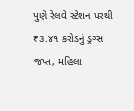પુણે રેલવે સ્ટેશન પરથી ₹૩.૪૧ કરોડનું ડ્રગ્સ જપ્ત, મહિલા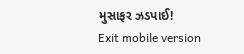મુસાફર ઝડપાઈ!
Exit mobile version